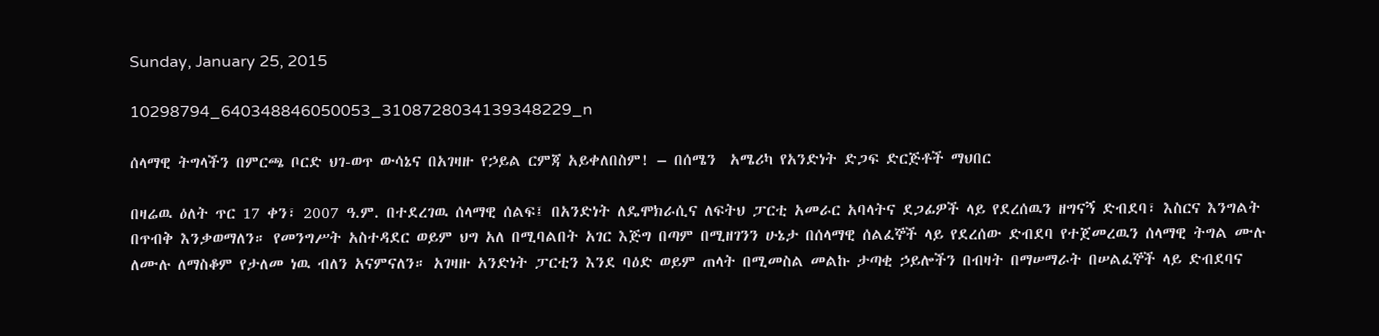Sunday, January 25, 2015

10298794_640348846050053_3108728034139348229_n

ሰላማዊ ትግላችን በምርጫ ቦርድ ህገ-ወጥ ውሳኔና በአገዛዙ የኃይል ርምጃ አይቀለበስም! – በሰሜን  አሜሪካ የአንድነት ድጋፍ ድርጅቶች ማህበር

በዛሬዉ ዕለት ጥር 17 ቀን፣ 2007 ዓ.ም. በተደረገዉ ሰላማዊ ሰልፍ፤ በአንድነት ለዴሞክራሲና ለፍትህ ፓርቲ አመራር አባላትና ደጋፊዎች ላይ የደረሰዉን ዘግናኝ ድብደባ፣ እስርና እንግልት በጥብቅ እንቃወማለን። የመንግሥት አስተዳደር ወይም ህግ አለ በሚባልበት አገር እጅግ በጣም በሚዘገንን ሁኔታ በሰላማዊ ሰልፈኞች ላይ የደረሰው ድብደባ የተጀመረዉን ሰላማዊ ትግል ሙሉ ለሙሉ ለማስቆም የታለመ ነዉ ብለን አናምናለን። አገዛዙ አንድነት ፓርቲን እንደ ባዕድ ወይም ጠላት በሚመስል መልኩ ታጣቂ ኃይሎችን በብዛት በማሠማራት በሠልፈኞች ላይ ድብደባና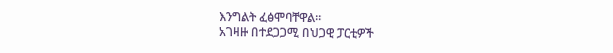እንግልት ፈፅሞባቸዋል።
አገዛዙ በተደጋጋሚ በህጋዊ ፓርቲዎች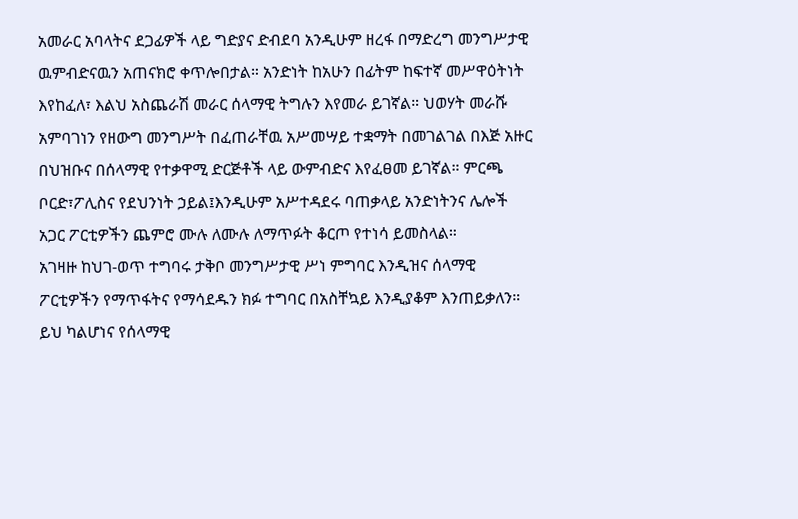አመራር አባላትና ደጋፊዎች ላይ ግድያና ድብደባ አንዲሁም ዘረፋ በማድረግ መንግሥታዊ ዉምብድናዉን አጠናክሮ ቀጥሎበታል። አንድነት ከአሁን በፊትም ከፍተኛ መሥዋዕትነት እየከፈለ፣ እልህ አስጨራሽ መራር ሰላማዊ ትግሉን እየመራ ይገኛል። ህወሃት መራሹ አምባገነን የዘውግ መንግሥት በፈጠራቸዉ አሥመሣይ ተቋማት በመገልገል በእጅ አዙር በህዝቡና በሰላማዊ የተቃዋሚ ድርጅቶች ላይ ውምብድና እየፈፀመ ይገኛል። ምርጫ ቦርድ፣ፖሊስና የደህንነት ኃይል፤እንዲሁም አሥተዳደሩ ባጠቃላይ አንድነትንና ሌሎች አጋር ፖርቲዎችን ጨምሮ ሙሉ ለሙሉ ለማጥፉት ቆርጦ የተነሳ ይመስላል።
አገዛዙ ከህገ-ወጥ ተግባሩ ታቅቦ መንግሥታዊ ሥነ ምግባር እንዲዝና ሰላማዊ ፖርቲዎችን የማጥፋትና የማሳደዱን ክፉ ተግባር በአስቸኳይ እንዲያቆም እንጠይቃለን። ይህ ካልሆነና የሰላማዊ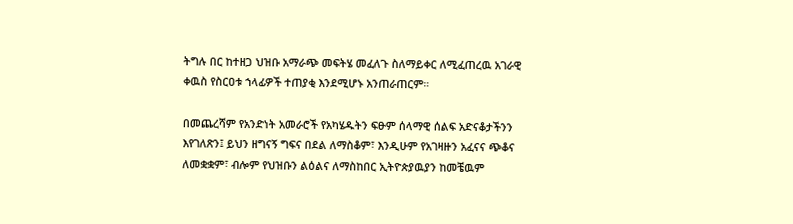ትግሉ በር ከተዘጋ ህዝቡ አማራጭ መፍትሄ መፈለጉ ስለማይቀር ለሚፈጠረዉ አገራዊ ቀዉስ የስርዐቱ ኀላፊዎች ተጠያቂ እንደሚሆኑ አንጠራጠርም።

በመጨረሻም የአንድነት አመራሮች የአካሄዱትን ፍፁም ሰላማዊ ሰልፍ አድናቆታችንን እየገለጽን፤ ይህን ዘግናኝ ግፍና በደል ለማስቆም፣ እንዲሁም የአገዛዙን አፈናና ጭቆና ለመቋቋም፣ ብሎም የህዝቡን ልዕልና ለማስከበር ኢትዮጵያዉያን ከመቼዉም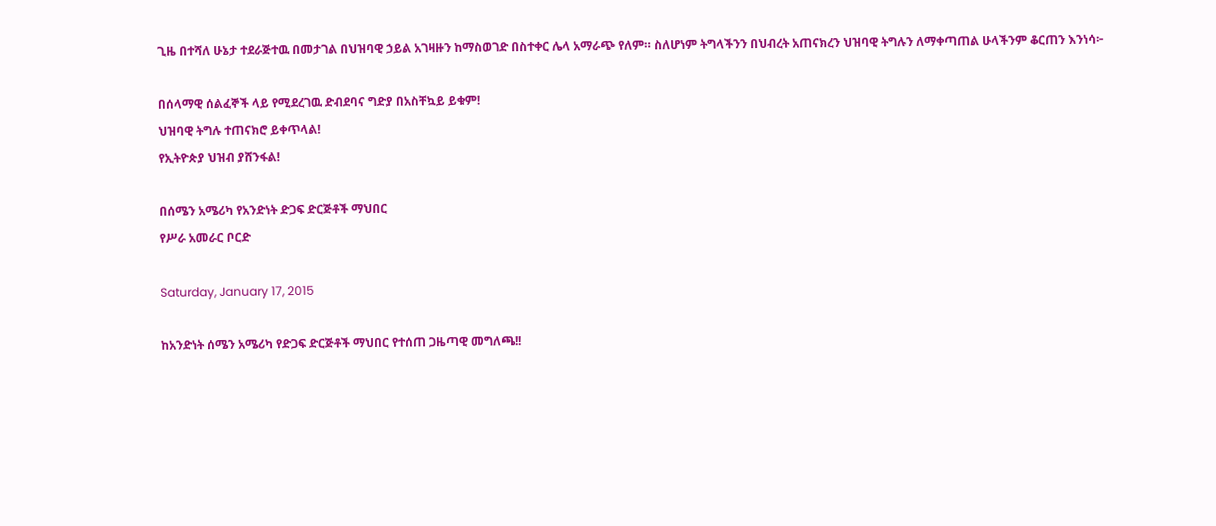ጊዜ በተሻለ ሁኔታ ተደራጅተዉ በመታገል በህዝባዊ ኃይል አገዛዙን ከማስወገድ በስተቀር ሌላ አማራጭ የለም። ስለሆነም ትግላችንን በህብረት አጠናክረን ህዝባዊ ትግሉን ለማቀጣጠል ሁላችንም ቆርጠን እንነሳ፦

በሰላማዊ ሰልፈኞች ላይ የሚደረገዉ ድብደባና ግድያ በአስቸኳይ ይቁም!
ህዝባዊ ትግሉ ተጠናክሮ ይቀጥላል!
የኢትዮጵያ ህዝብ ያሸንፋል!

በሰሜን አሜሪካ የአንድነት ድጋፍ ድርጅቶች ማህበር
የሥራ አመራር ቦርድ

Saturday, January 17, 2015

ከአንድነት ሰሜን አሜሪካ የድጋፍ ድርጅቶች ማህበር የተሰጠ ጋዜጣዊ መግለጫ!!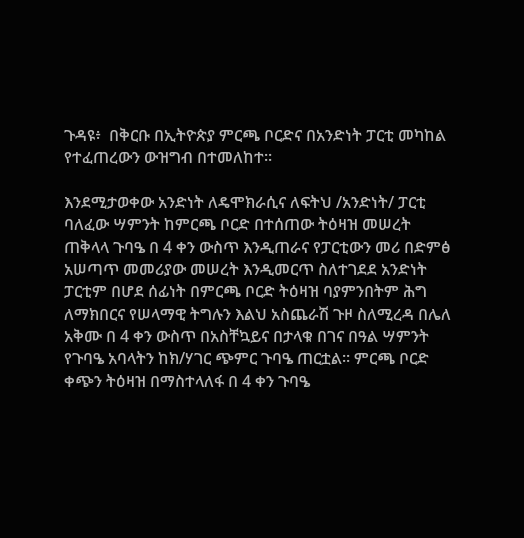ጉዳዩ፥  በቅርቡ በኢትዮጵያ ምርጫ ቦርድና በአንድነት ፓርቲ መካከል    የተፈጠረውን ውዝግብ በተመለከተ፡፡

እንደሚታወቀው አንድነት ለዴሞክራሲና ለፍትህ /አንድነት/ ፓርቲ ባለፈው ሣምንት ከምርጫ ቦርድ በተሰጠው ትዕዛዝ መሠረት ጠቅላላ ጉባዔ በ 4 ቀን ውስጥ እንዲጠራና የፓርቲውን መሪ በድምፅ አሠጣጥ መመሪያው መሠረት እንዲመርጥ ስለተገደደ አንድነት ፓርቲም በሆደ ሰፊነት በምርጫ ቦርድ ትዕዛዝ ባያምንበትም ሕግ ለማክበርና የሠላማዊ ትግሉን እልህ አስጨራሽ ጉዞ ስለሚረዳ በሌለ አቅሙ በ 4 ቀን ውስጥ በአስቸኳይና በታላቁ በገና በዓል ሣምንት የጉባዔ አባላትን ከክ/ሃገር ጭምር ጉባዔ ጠርቷል፡፡ ምርጫ ቦርድ ቀጭን ትዕዛዝ በማስተላለፋ በ 4 ቀን ጉባዔ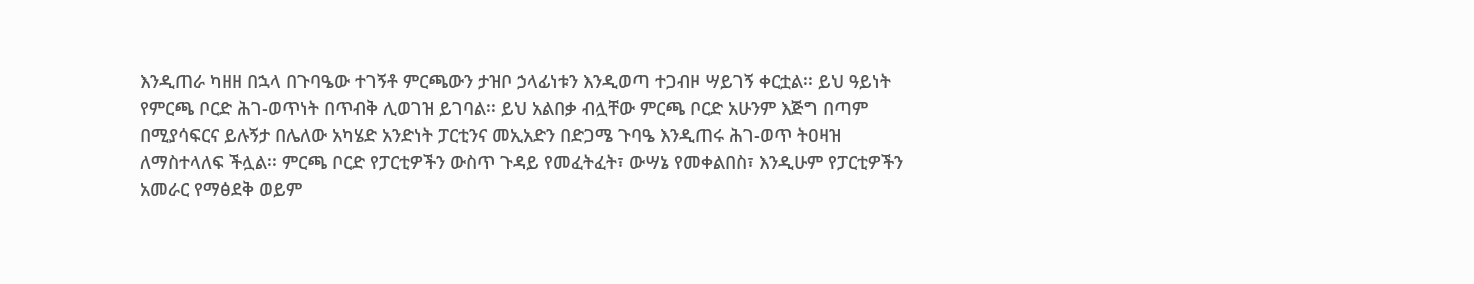እንዲጠራ ካዘዘ በኋላ በጉባዔው ተገኝቶ ምርጫውን ታዝቦ ኃላፊነቱን እንዲወጣ ተጋብዞ ሣይገኝ ቀርቷል፡፡ ይህ ዓይነት የምርጫ ቦርድ ሕገ-ወጥነት በጥብቅ ሊወገዝ ይገባል፡፡ ይህ አልበቃ ብሏቸው ምርጫ ቦርድ አሁንም እጅግ በጣም በሚያሳፍርና ይሉኝታ በሌለው አካሄድ አንድነት ፓርቲንና መኢአድን በድጋሜ ጉባዔ እንዲጠሩ ሕገ-ወጥ ትዐዛዝ ለማስተላለፍ ችሏል፡፡ ምርጫ ቦርድ የፓርቲዎችን ውስጥ ጉዳይ የመፈትፈት፣ ውሣኔ የመቀልበስ፣ እንዲሁም የፓርቲዎችን አመራር የማፅደቅ ወይም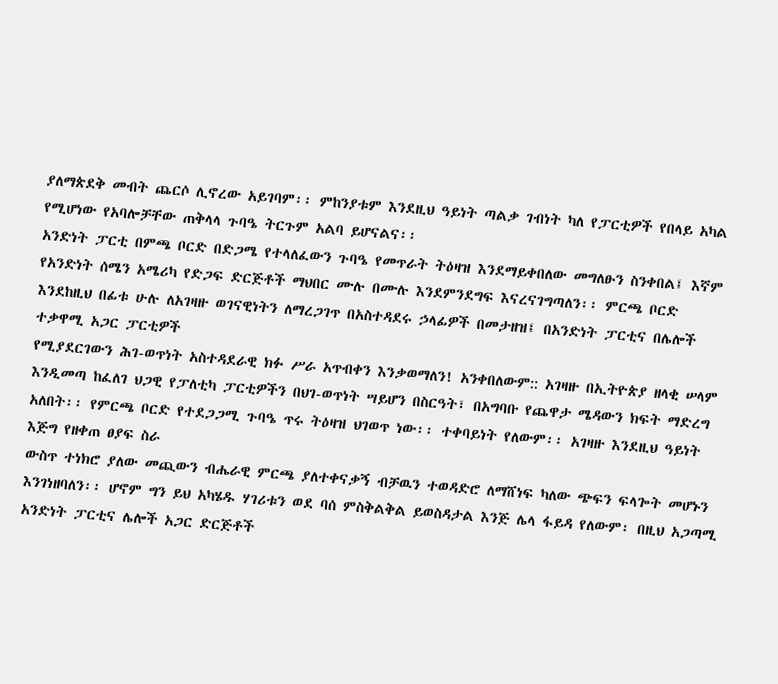ያለማጵደቅ መብት ጨርሶ ሊኖረው አይገባም፡፡ ምከንያቱም እንደዚህ ዓይነት ጣልቃ ገብነት ካለ የፓርቲዎች የበላይ አካል የሚሆነው የአባሎቻቸው ጠቅላላ ጉባዔ ትርጉም አልባ ይሆናልና፡፡
አንድነት ፓርቲ በምጫ ቦርድ በድጋሜ የተላለፈውን ጉባዔ የመጥራት ትዕዛዝ እንደማይቀበለው መግለፁን ስንቀበል፤ እኛም የአንድነት ሰሜን አሜሪካ የድጋፍ ድርጅቶች ማህበር ሙሉ በሙሉ እንደምንደግፍ እናረናገግጣለን፡፡ ምርጫ ቦርድ እንደከዚህ በፊቱ ሁሉ ለአገዛዙ ወገናዊነትን ለማረጋገጥ በአስተዳደሩ ኃላፊዎች በመታዘዝ፤ በአንድነት ፓርቲና በሌሎች ተቃዋሚ አጋር ፓርቲዎች
የሚያደርገውን ሕገ-ወጥነት አስተዳደራዊ ክፉ ሥራ አጥብቀን እንቃወማለን! አንቀበለውም:: አገዛዙ በኢትዮጵያ ዘላቂ ሠላም እንዲመጣ ከፈለገ ህጋዊ የፓለቲካ ፓርቲዎችን በህገ-ወጥነት ሣይሆን በስርዓት፣ በአግባቡ የጨዋታ ሜዳውን ክፍት ማድረግ አለበት፡፡ የምርጫ ቦርድ የተደጋጋሚ ጉባዔ ጥሩ ትዕዛዝ ህገወጥ ነው፡፡ ተቀባይነት የለውም፡፡ አገዛዙ እንደዚህ ዓይነት እጅግ የዘቀጠ ፀያፍ ስራ
ውስጥ ተነክሮ ያለው መጪውን ብሔራዊ ምርጫ ያለተቀናቃኝ ብቻዉን ተወዳድሮ ለማሸነፍ ካለው ጭፍን ፍላጐት መሆኑን እንገነዘባለን፡፡ ሆኖም ግን ይህ አካሄዱ ሃገሪቱን ወደ ባሰ ምስቅልቅል ይወስዳታል እንጅ ሌላ ፋይዳ የለውም፡ በዚህ አጋጣሚ አንድነት ፓርቲና ሌሎች አጋር ድርጅቶች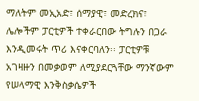ማለትም መኢአድ፣ ሰማያዊ፣ መድረክና፣ ሌሎችም ፓርቲዎች ተቀራርበው ትግሉን በጋራ እንዲመሩት ጥሪ እናቀርባለን፡፡ ፓርቲዎቹ አገዛዙን በመቃወም ለሚያደርጓቸው ማንኛውም የሠላማዊ እንቅስቃሴዎች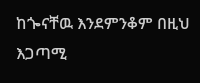ከጐናቸዉ እንደምንቆም በዚህ እጋጣሚ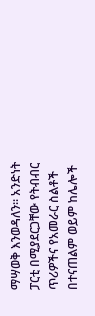ማሣወቅ እንወዳለን፡፡ አንድነት ፓርቲ በሚያደርጋቸው የትብብር ጥሪዎችና የአመራር ስልቶች በተናጠልም ወይም ከሌሎች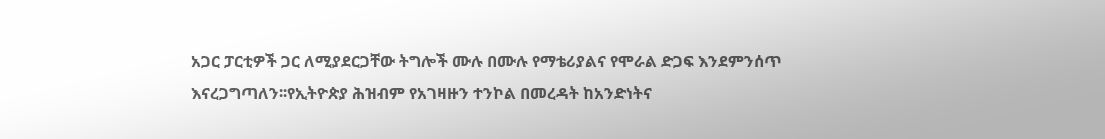አጋር ፓርቲዎች ጋር ለሚያደርጋቸው ትግሎች ሙሉ በሙሉ የማቴሪያልና የሞራል ድጋፍ እንደምንሰጥ እናረጋግጣለን፡፡የኢትዮጵያ ሕዝብም የአገዛዙን ተንኮል በመረዳት ከአንድነትና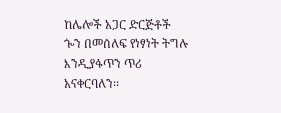ከሌሎች አጋር ድርጅቶች ጐን በመሰለፍ የነፃነት ትግሉ እንዲያፋጥን ጥሪ አናቀርባለን፡፡